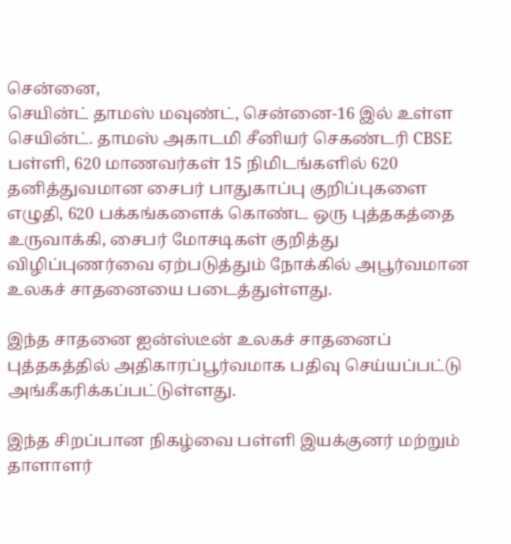சென்னை,
செயின்ட் தாமஸ் மவுண்ட், சென்னை-16 இல் உள்ள செயின்ட். தாமஸ் அகாடமி சீனியர் செகண்டரி CBSE பள்ளி, 620 மாணவர்கள் 15 நிமிடங்களில் 620 தனித்துவமான சைபர் பாதுகாப்பு குறிப்புகளை எழுதி, 620 பக்கங்களைக் கொண்ட ஒரு புத்தகத்தை உருவாக்கி, சைபர் மோசடிகள் குறித்து விழிப்புணர்வை ஏற்படுத்தும் நோக்கில் அபூர்வமான உலகச் சாதனையை படைத்துள்ளது.

இந்த சாதனை ஐன்ஸ்டீன் உலகச் சாதனைப் புத்தகத்தில் அதிகாரப்பூர்வமாக பதிவு செய்யப்பட்டு அங்கீகரிக்கப்பட்டுள்ளது.

இந்த சிறப்பான நிகழ்வை பள்ளி இயக்குனர் மற்றும் தாளாளர்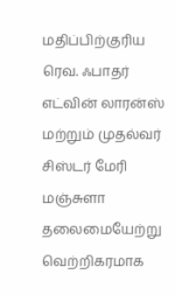மதிப்பிற்குரிய ரெவ. ஃபாதர் எட்வின் லாரன்ஸ் மற்றும் முதல்வர் சிஸ்டர் மேரி மஞ்சுளா தலைமையேற்று வெற்றிகரமாக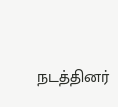நடத்தினர்